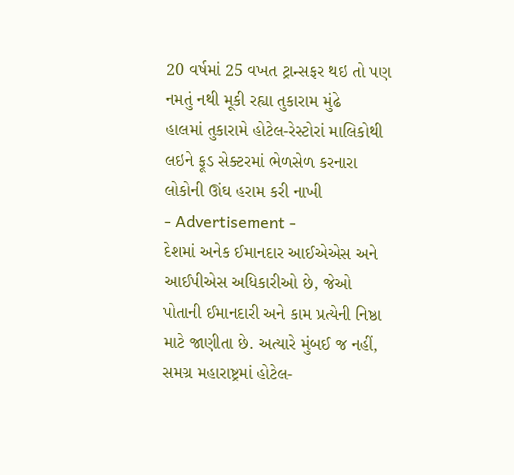20 વર્ષમાં 25 વખત ટ્રાન્સફર થઇ તો પણ નમતું નથી મૂકી રહ્યા તુકારામ મુંઢે
હાલમાં તુકારામે હોટેલ-રેસ્ટોરાં માલિકોથી લઇને ફૂડ સેક્ટરમાં ભેળસેળ કરનારા લોકોની ઊંઘ હરામ કરી નાખી
- Advertisement -
દેશમાં અનેક ઈમાનદાર આઈએએસ અને આઈપીએસ અધિકારીઓ છે, જેઓ પોતાની ઈમાનદારી અને કામ પ્રત્યેની નિષ્ઠા માટે જાણીતા છે. અત્યારે મુંબઈ જ નહીં, સમગ્ર મહારાષ્ટ્રમાં હોટેલ-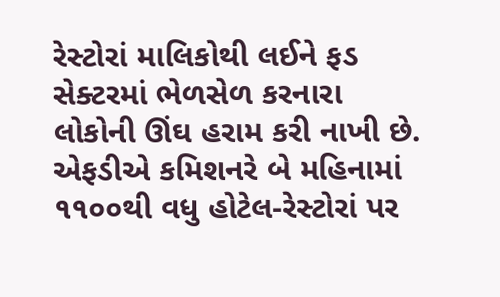રેસ્ટોરાં માલિકોથી લઈને ફડ સેક્ટરમાં ભેળસેળ કરનારા લોકોની ઊંઘ હરામ કરી નાખી છે. એફડીએ કમિશનરે બે મહિનામાં ૧૧૦૦થી વધુ હોટેલ-રેસ્ટોરાં પર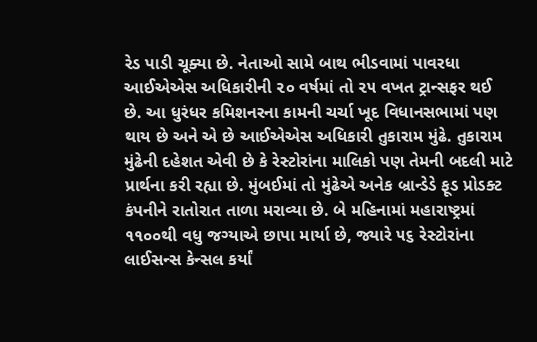રેડ પાડી ચૂક્યા છે. નેતાઓ સામે બાથ ભીડવામાં પાવરધા આઈએએસ અધિકારીની ૨૦ વર્ષમાં તો ૨૫ વખત ટ્રાન્સફર થઈ છે. આ ધુરંધર કમિશનરના કામની ચર્ચા ખૂદ વિધાનસભામાં પણ થાય છે અને એ છે આઈએએસ અધિકારી તુકારામ મુંઢે. તુકારામ મુંઢેની દહેશત એવી છે કે રેસ્ટોરાંના માલિકો પણ તેમની બદલી માટે પ્રાર્થના કરી રહ્યા છે. મુંબઈમાં તો મુંઢેએ અનેક બ્રાન્ડેડે ફૂડ પ્રોડક્ટ કંપનીને રાતોરાત તાળા મરાવ્યા છે. બે મહિનામાં મહારાષ્ટ્રમાં ૧૧૦૦થી વધુ જગ્યાએ છાપા માર્યા છે, જ્યારે ૫૬ રેસ્ટોરાંના લાઈસન્સ કેન્સલ કર્યાં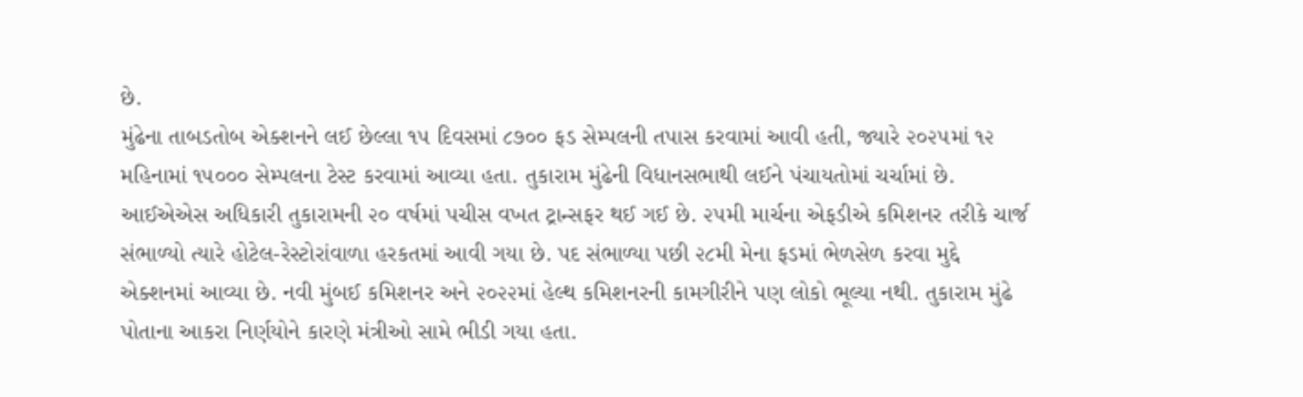છે.
મુંઢેના તાબડતોબ એક્શનને લઈ છેલ્લા ૧૫ દિવસમાં ૮૭૦૦ ફડ સેમ્પલની તપાસ કરવામાં આવી હતી, જ્યારે ૨૦૨૫માં ૧૨ મહિનામાં ૧૫૦૦૦ સેમ્પલના ટેસ્ટ કરવામાં આવ્યા હતા. તુકારામ મુંઢેની વિધાનસભાથી લઈને પંચાયતોમાં ચર્ચામાં છે. આઈએએસ અધિકારી તુકારામની ૨૦ વર્ષમાં પચીસ વખત ટ્રાન્સફર થઈ ગઈ છે. ૨૫મી માર્ચના એફડીએ કમિશનર તરીકે ચાર્જ સંભાળ્યો ત્યારે હોટેલ-રેસ્ટોરાંવાળા હરકતમાં આવી ગયા છે. પદ સંભાળ્યા પછી ૨૮મી મેના ફડમાં ભેળસેળ કરવા મુદ્દે એક્શનમાં આવ્યા છે. નવી મુંબઈ કમિશનર અને ૨૦૨૨માં હેલ્થ કમિશનરની કામગીરીને પણ લોકો ભૂલ્યા નથી. તુકારામ મુંઢે પોતાના આકરા નિર્ણયોને કારણે મંત્રીઓ સામે ભીડી ગયા હતા.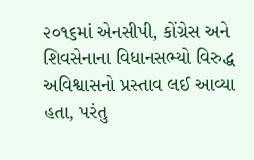૨૦૧૬માં એનસીપી, કોંગ્રેસ અને શિવસેનાના વિધાનસભ્યો વિરુદ્ધ અવિશ્વાસનો પ્રસ્તાવ લઈ આવ્યા હતા, પરંતુ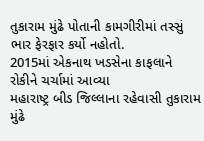તુકારામ મુંઢે પોતાની કામગીરીમાં તસ્સું ભાર ફેરફાર કર્યો નહોતો.
2015માં એકનાથ ખડસેના કાફલાને રોકીને ચર્ચામાં આવ્યા
મહારાષ્ટ્ર બીડ જિલ્લાના રહેવાસી તુકારામ મુંઢે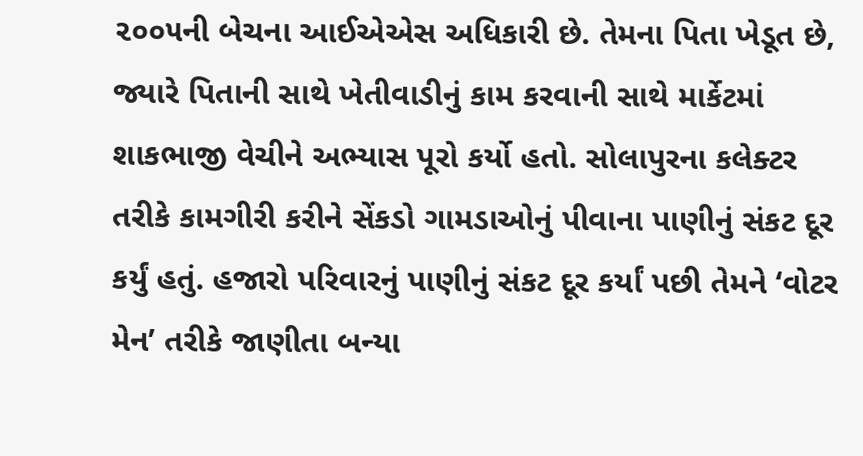૨૦૦૫ની બેચના આઈએએસ અધિકારી છે. તેમના પિતા ખેડૂત છે, જ્યારે પિતાની સાથે ખેતીવાડીનું કામ કરવાની સાથે માર્કેટમાં શાકભાજી વેચીને અભ્યાસ પૂરો કર્યો હતો. સોલાપુરના કલેક્ટર તરીકે કામગીરી કરીને સેંકડો ગામડાઓનું પીવાના પાણીનું સંકટ દૂર કર્યું હતું. હજારો પરિવારનું પાણીનું સંકટ દૂર કર્યાં પછી તેમને ‘વોટર મેન’ તરીકે જાણીતા બન્યા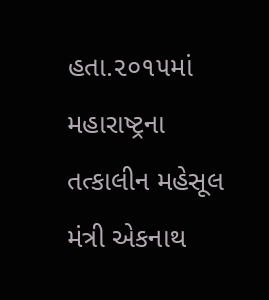હતા.૨૦૧૫માં મહારાષ્ટ્રના તત્કાલીન મહેસૂલ મંત્રી એકનાથ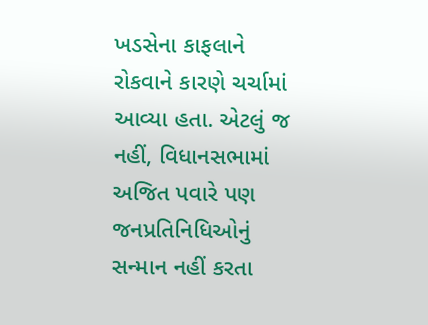ખડસેના કાફલાને રોકવાને કારણે ચર્ચામાં આવ્યા હતા. એટલું જ નહીં, વિધાનસભામાં અજિત પવારે પણ જનપ્રતિનિધિઓનું સન્માન નહીં કરતા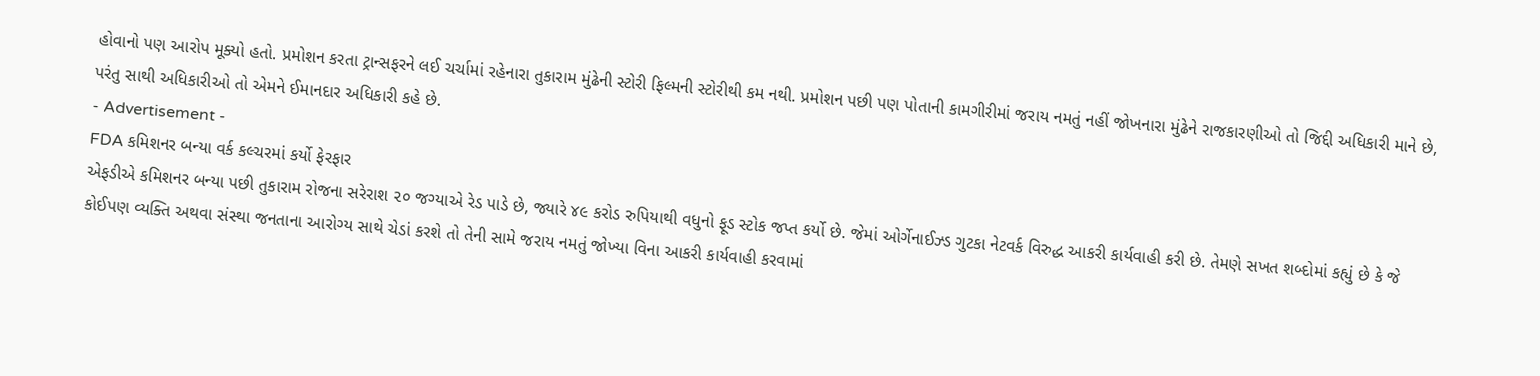હોવાનો પણ આરોપ મૂક્યો હતો. પ્રમોશન કરતા ટ્રાન્સફરને લઈ ચર્ચામાં રહેનારા તુકારામ મુંઢેની સ્ટોરી ફિલ્મની સ્ટોરીથી કમ નથી. પ્રમોશન પછી પણ પોતાની કામગીરીમાં જરાય નમતું નહીં જોખનારા મુંઢેને રાજકારણીઓ તો જિદ્દી અધિકારી માને છે, પરંતુ સાથી અધિકારીઓ તો એમને ઈમાનદાર અધિકારી કહે છે.
- Advertisement -
FDA કમિશનર બન્યા વર્ક કલ્ચરમાં કર્યો ફેરફાર
એફડીએ કમિશનર બન્યા પછી તુકારામ રોજના સરેરાશ ૨૦ જગ્યાએ રેડ પાડે છે, જ્યારે ૪૯ કરોડ રુપિયાથી વધુનો ફૂડ સ્ટોક જપ્ત કર્યો છે. જેમાં ઓર્ગેનાઈઝ્ડ ગુટકા નેટવર્ક વિરુદ્ધ આકરી કાર્યવાહી કરી છે. તેમણે સખત શબ્દોમાં કહ્યું છે કે જે કોઈપણ વ્યક્તિ અથવા સંસ્થા જનતાના આરોગ્ય સાથે ચેડાં કરશે તો તેની સામે જરાય નમતું જોખ્યા વિના આકરી કાર્યવાહી કરવામાં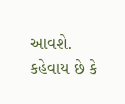આવશે. કહેવાય છે કે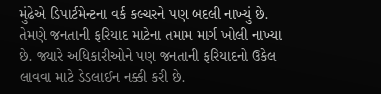મુંઢેએ ડિપાર્ટમેન્ટના વર્ક કલ્ચરને પણ બદલી નાખ્યું છે. તેમણે જનતાની ફરિયાદ માટેના તમામ માર્ગ ખોલી નાખ્યા છે. જ્યારે અધિકારીઓને પણ જનતાની ફરિયાદનો ઉકેલ લાવવા માટે ડેડલાઈન નક્કી કરી છે.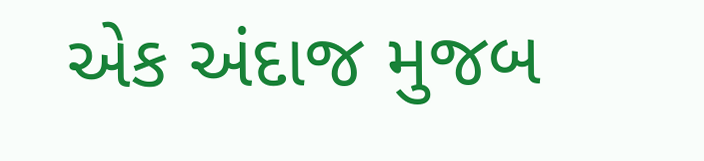એક અંદાજ મુજબ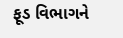ફૂડ વિભાગને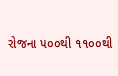રોજના ૫૦૦થી ૧૧૦૦થી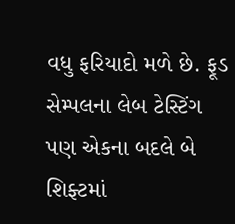વધુ ફરિયાદો મળે છે. ફૂડ સેમ્પલના લેબ ટેસ્ટિંગ પણ એકના બદલે બે શિફ્ટમાં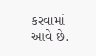કરવામાં આવે છે.